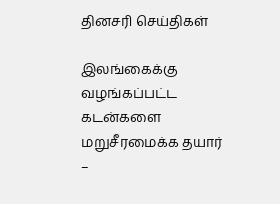தினசரி செய்திகள்

இலங்கைக்கு வழங்கப்பட்ட கடன்களை மறுசீரமைக்க தயார் –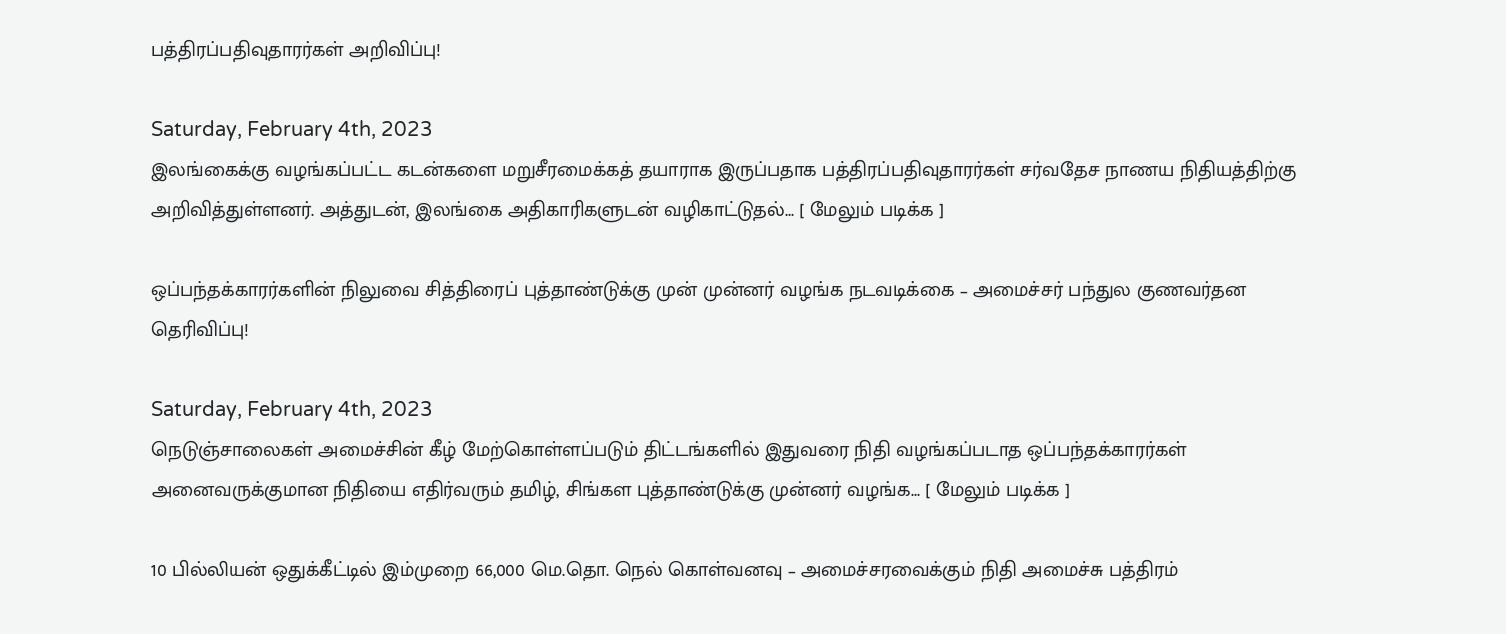பத்திரப்பதிவுதாரர்கள் அறிவிப்பு!

Saturday, February 4th, 2023
இலங்கைக்கு வழங்கப்பட்ட கடன்களை மறுசீரமைக்கத் தயாராக இருப்பதாக பத்திரப்பதிவுதாரர்கள் சர்வதேச நாணய நிதியத்திற்கு அறிவித்துள்ளனர். அத்துடன், இலங்கை அதிகாரிகளுடன் வழிகாட்டுதல்... [ மேலும் படிக்க ]

ஒப்பந்தக்காரர்களின் நிலுவை சித்திரைப் புத்தாண்டுக்கு முன் முன்னர் வழங்க நடவடிக்கை – அமைச்சர் பந்துல குணவர்தன தெரிவிப்பு!

Saturday, February 4th, 2023
நெடுஞ்சாலைகள் அமைச்சின் கீழ் மேற்கொள்ளப்படும் திட்டங்களில் இதுவரை நிதி வழங்கப்படாத ஒப்பந்தக்காரர்கள் அனைவருக்குமான நிதியை எதிர்வரும் தமிழ், சிங்கள புத்தாண்டுக்கு முன்னர் வழங்க... [ மேலும் படிக்க ]

10 பில்லியன் ஒதுக்கீட்டில் இம்முறை 66,000 மெ.தொ. நெல் கொள்வனவு – அமைச்சரவைக்கும் நிதி அமைச்சு பத்திரம்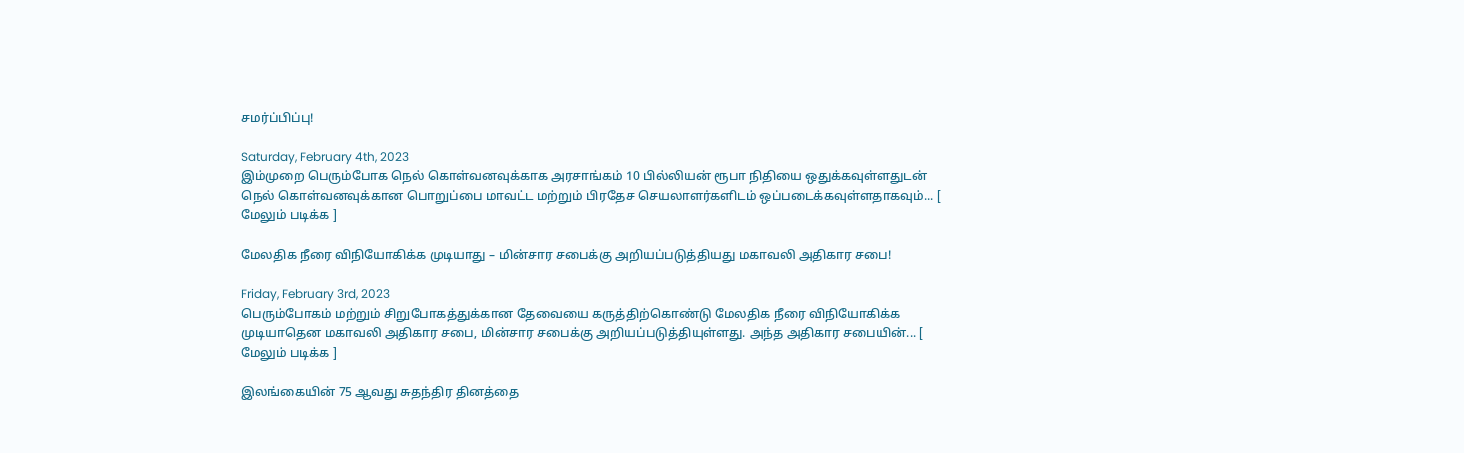சமர்ப்பிப்பு!

Saturday, February 4th, 2023
இம்முறை பெரும்போக நெல் கொள்வனவுக்காக அரசாங்கம் 10 பில்லியன் ரூபா நிதியை ஒதுக்கவுள்ளதுடன் நெல் கொள்வனவுக்கான பொறுப்பை மாவட்ட மற்றும் பிரதேச செயலாளர்களிடம் ஒப்படைக்கவுள்ளதாகவும்... [ மேலும் படிக்க ]

மேலதிக நீரை விநியோகிக்க முடியாது – மின்சார சபைக்கு அறியப்படுத்தியது மகாவலி அதிகார சபை!

Friday, February 3rd, 2023
பெரும்போகம் மற்றும் சிறுபோகத்துக்கான தேவையை கருத்திற்கொண்டு மேலதிக நீரை விநியோகிக்க முடியாதென மகாவலி அதிகார சபை, மின்சார சபைக்கு அறியப்படுத்தியுள்ளது. அந்த அதிகார சபையின்... [ மேலும் படிக்க ]

இலங்கையின் 75 ஆவது சுதந்திர தினத்தை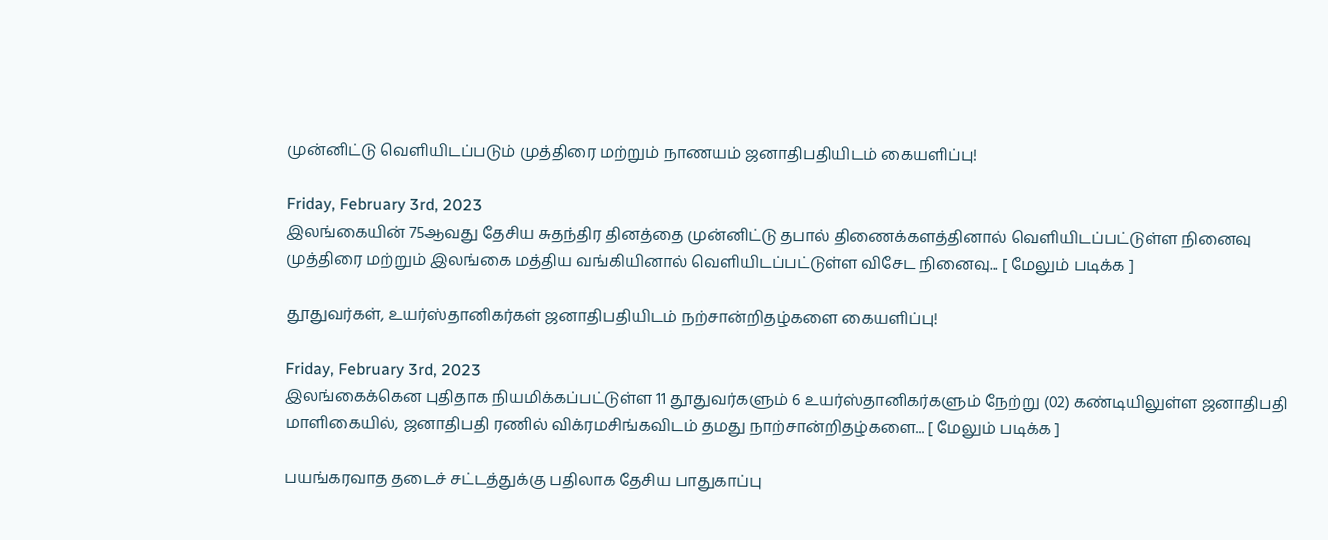முன்னிட்டு வெளியிடப்படும் முத்திரை மற்றும் நாணயம் ஜனாதிபதியிடம் கையளிப்பு!

Friday, February 3rd, 2023
இலங்கையின் 75ஆவது தேசிய சுதந்திர தினத்தை முன்னிட்டு தபால் திணைக்களத்தினால் வெளியிடப்பட்டுள்ள நினைவு முத்திரை மற்றும் இலங்கை மத்திய வங்கியினால் வெளியிடப்பட்டுள்ள விசேட நினைவு... [ மேலும் படிக்க ]

தூதுவர்கள், உயர்ஸ்தானிகர்கள் ஜனாதிபதியிடம் நற்சான்றிதழ்களை கையளிப்பு!

Friday, February 3rd, 2023
இலங்கைக்கென புதிதாக நியமிக்கப்பட்டுள்ள 11 தூதுவர்களும் 6 உயர்ஸ்தானிகர்களும் நேற்று (02) கண்டியிலுள்ள ஜனாதிபதி மாளிகையில், ஜனாதிபதி ரணில் விக்ரமசிங்கவிடம் தமது நாற்சான்றிதழ்களை... [ மேலும் படிக்க ]

பயங்கரவாத தடைச் சட்டத்துக்கு பதிலாக தேசிய பாதுகாப்பு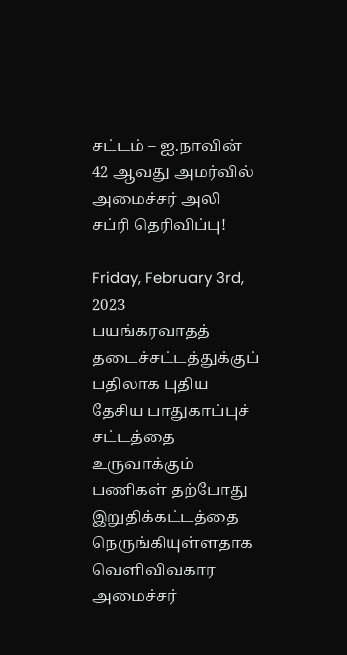சட்டம் – ஐ.நாவின் 42 ஆவது அமர்வில் அமைச்சர் அலி சப்ரி தெரிவிப்பு!

Friday, February 3rd, 2023
பயங்கரவாதத் தடைச்சட்டத்துக்குப் பதிலாக புதிய தேசிய பாதுகாப்புச் சட்டத்தை உருவாக்கும் பணிகள் தற்போது இறுதிக்கட்டத்தை நெருங்கியுள்ளதாக வெளிவிவகார அமைச்சர்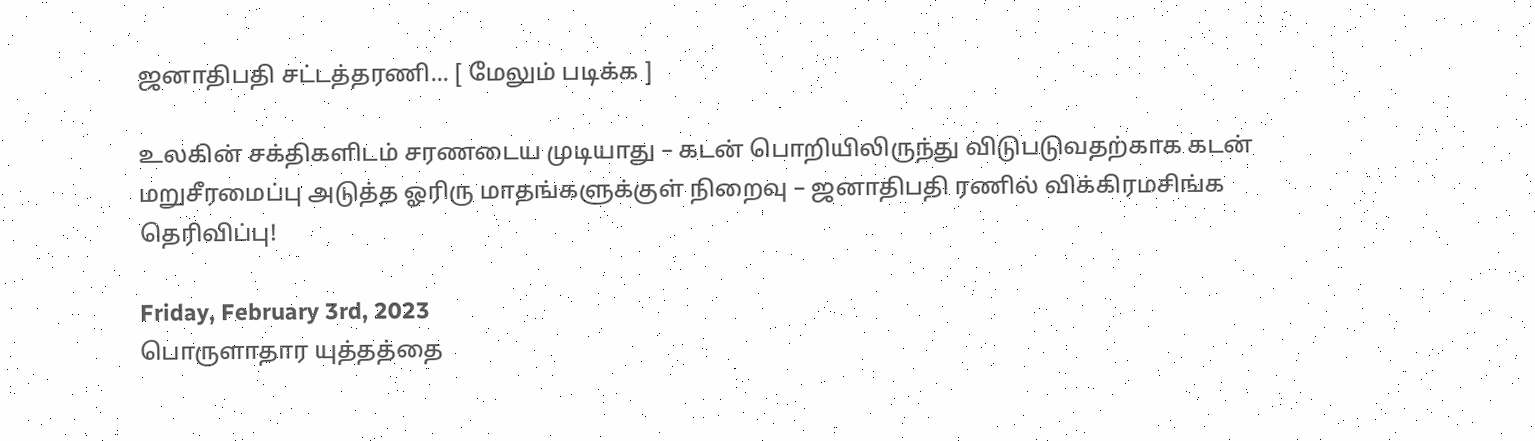ஜனாதிபதி சட்டத்தரணி... [ மேலும் படிக்க ]

உலகின் சக்திகளிடம் சரணடைய முடியாது – கடன் பொறியிலிருந்து விடுபடுவதற்காக கடன் மறுசீரமைப்பு அடுத்த ஓரிரு மாதங்களுக்குள் நிறைவு – ஜனாதிபதி ரணில் விக்கிரமசிங்க தெரிவிப்பு!

Friday, February 3rd, 2023
பொருளாதார யுத்தத்தை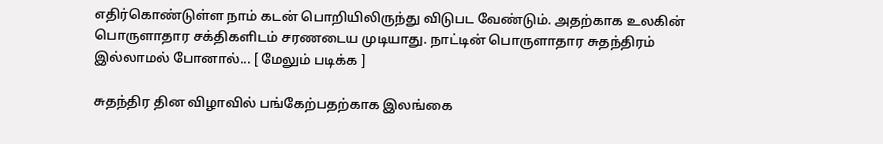எதிர்கொண்டுள்ள நாம் கடன் பொறியிலிருந்து விடுபட வேண்டும். அதற்காக உலகின் பொருளாதார சக்திகளிடம் சரணடைய முடியாது. நாட்டின் பொருளாதார சுதந்திரம் இல்லாமல் போனால்... [ மேலும் படிக்க ]

சுதந்திர தின விழாவில் பங்கேற்பதற்காக இலங்கை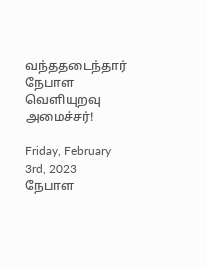வந்ததடைந்தார் நேபாள வெளியுறவு அமைச்சர்!

Friday, February 3rd, 2023
நேபாள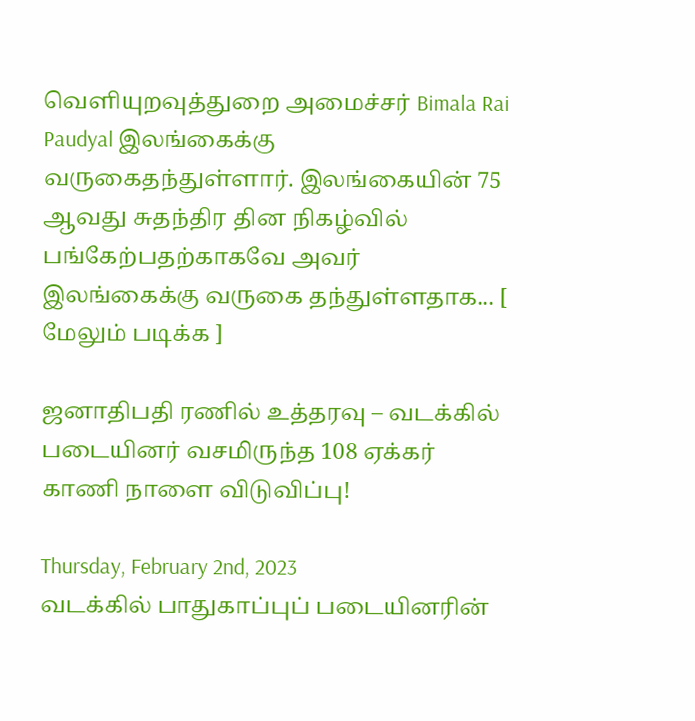வெளியுறவுத்துறை அமைச்சர் Bimala Rai Paudyal இலங்கைக்கு வருகைதந்துள்ளார். இலங்கையின் 75 ஆவது சுதந்திர தின நிகழ்வில் பங்கேற்பதற்காகவே அவர் இலங்கைக்கு வருகை தந்துள்ளதாக... [ மேலும் படிக்க ]

ஜனாதிபதி ரணில் உத்தரவு – வடக்கில் படையினர் வசமிருந்த 108 ஏக்கர் காணி நாளை விடுவிப்பு!

Thursday, February 2nd, 2023
வடக்கில் பாதுகாப்புப் படையினரின்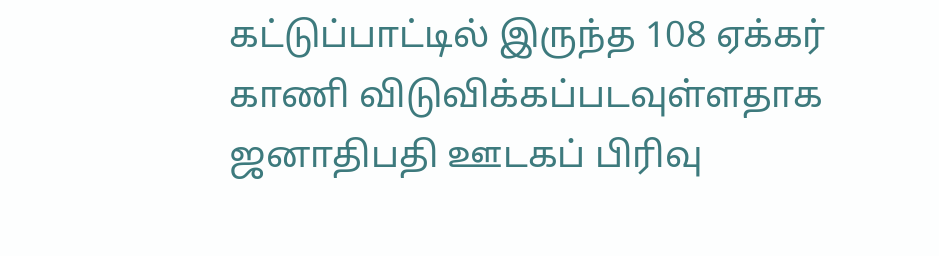கட்டுப்பாட்டில் இருந்த 108 ஏக்கர் காணி விடுவிக்கப்படவுள்ளதாக ஜனாதிபதி ஊடகப் பிரிவு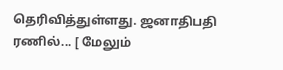தெரிவித்துள்ளது. ஜனாதிபதி ரணில்... [ மேலும்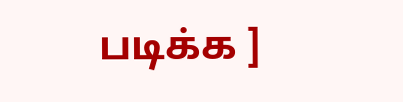படிக்க ]